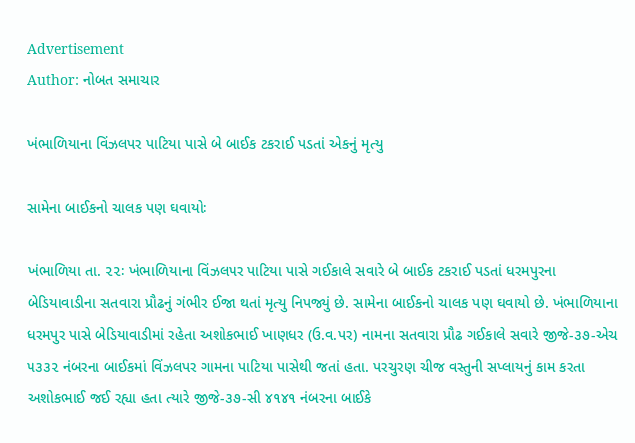Advertisement
Author: નોબત સમાચાર

ખંભાળિયાના વિંઝલપર પાટિયા પાસે બે બાઈક ટકરાઈ પડતાં એકનું મૃત્યુ

સામેના બાઈકનો ચાલક પણ ઘવાયોઃ

ખંભાળિયા તા. ૨૨ઃ ખંભાળિયાના વિંઝલ૫ર પાટિયા પાસે ગઈકાલે સવારે બે બાઈક ટકરાઈ પડતાં ધરમપુરના બેડિયાવાડીના સતવારા પ્રૌઢનું ગંભીર ઈજા થતાં મૃત્યુ નિપજ્યું છે. સામેના બાઈકનો ચાલક પણ ઘવાયો છે. ખંભાળિયાના ધરમપુર પાસે બેડિયાવાડીમાં રહેતા અશોકભાઈ ખાણધર (ઉ.વ.પર) નામના સતવારા પ્રૌઢ ગઈકાલે સવારે જીજે-૩૭-એચ ૫૩૩૨ નંબરના બાઈકમાં વિંઝલપર ગામના પાટિયા પાસેથી જતાં હતા. પરચુરણ ચીજ વસ્તુની સપ્લાયનું કામ કરતા અશોકભાઈ જઈ રહ્યા હતા ત્યારે જીજે-૩૭-સી ૪૧૪૧ નંબરના બાઈકે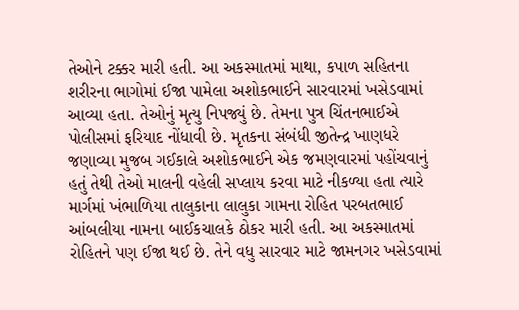તેઓને ટક્કર મારી હતી. આ અકસ્માતમાં માથા, કપાળ સહિતના શરીરના ભાગોમાં ઈજા પામેલા અશોકભાઈને સારવારમાં ખસેડવામાં આવ્યા હતા. તેઓનું મૃત્યુ નિપજ્યું છે. તેમના પુત્ર ચિંતનભાઈએ પોલીસમાં ફરિયાદ નોંધાવી છે. મૃતકના સંબંધી જીતેન્દ્ર ખાણધરે જણાવ્યા મુજબ ગઈકાલે અશોકભાઈને એક જમણવારમાં પહોંચવાનું હતું તેથી તેઓ માલની વહેલી સપ્લાય કરવા માટે નીકળ્યા હતા ત્યારે માર્ગમાં ખંભાળિયા તાલુકાના લાલુકા ગામના રોહિત પરબતભાઈ આંબલીયા નામના બાઈકચાલકે ઠોકર મારી હતી. આ અકસ્માતમાં રોહિતને પણ ઈજા થઈ છે. તેને વધુ સારવાર માટે જામનગર ખસેડવામાં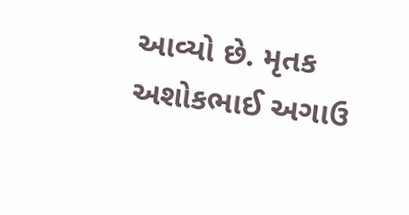આવ્યો છે. મૃતક અશોકભાઈ અગાઉ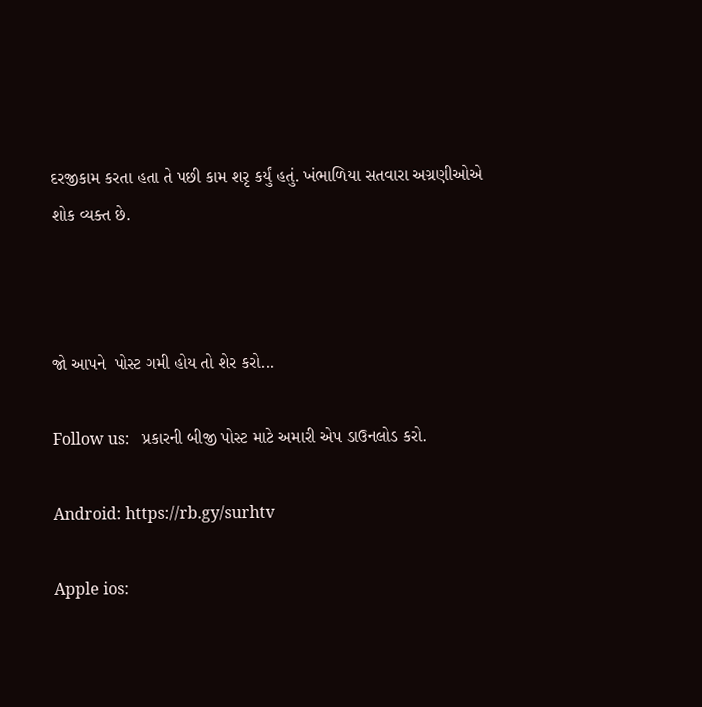દરજીકામ કરતા હતા તે પછી કામ શરૃ કર્યું હતું. ખંભાળિયા સતવારા અગ્રણીઓએ શોક વ્યક્ત છે.



જો આપને  પોસ્ટ ગમી હોય તો શેર કરો...

Follow us:   પ્રકારની બીજી પોસ્ટ માટે અમારી એપ ડાઉનલોડ કરો.

Android: https://rb.gy/surhtv

Apple ios: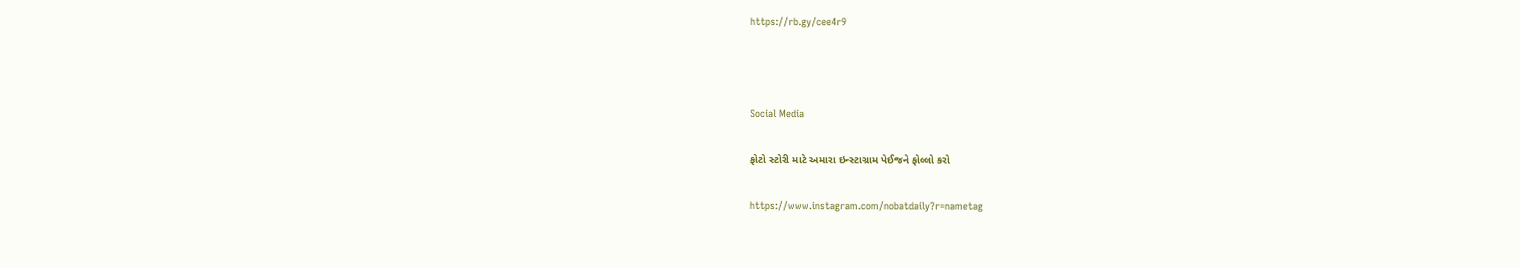https://rb.gy/cee4r9



Social Media

ફોટો સ્ટોરી માટે અમારા ઇન્સ્ટાગ્રામ પેઈજને ફોલ્લો કરો

https://www.instagram.com/nobatdaily?r=nametag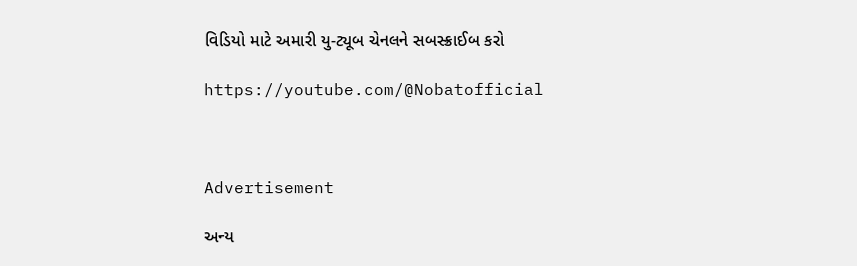વિડિયો માટે અમારી યુ-ટ્યૂબ ચેનલને સબસ્ક્રાઈબ કરો

https://youtube.com/@Nobatofficial



Advertisement

અન્ય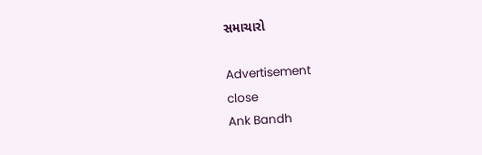સમાચારો

Advertisement
close
Ank Bandh